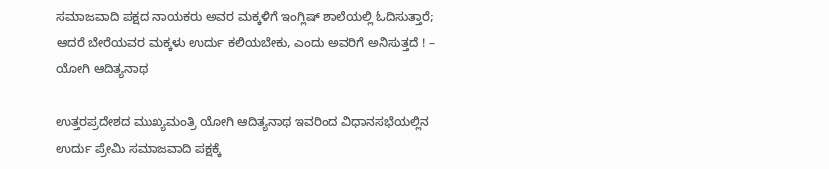ಸಮಾಜವಾದಿ ಪಕ್ಷದ ನಾಯಕರು ಅವರ ಮಕ್ಕಳಿಗೆ ಇಂಗ್ಲಿಷ್ ಶಾಲೆಯಲ್ಲಿ ಓದಿಸುತ್ತಾರೆ; ಆದರೆ ಬೇರೆಯವರ ಮಕ್ಕಳು ಉರ್ದು ಕಲಿಯಬೇಕು, ಎಂದು ಅವರಿಗೆ ಅನಿಸುತ್ತದೆ ! – ಯೋಗಿ ಆದಿತ್ಯನಾಥ

ಉತ್ತರಪ್ರದೇಶದ ಮುಖ್ಯಮಂತ್ರಿ ಯೋಗಿ ಆದಿತ್ಯನಾಥ ಇವರಿಂದ ವಿಧಾನಸಭೆಯಲ್ಲಿನ ಉರ್ದು ಪ್ರೇಮಿ ಸಮಾಜವಾದಿ ಪಕ್ಷಕ್ಕೆ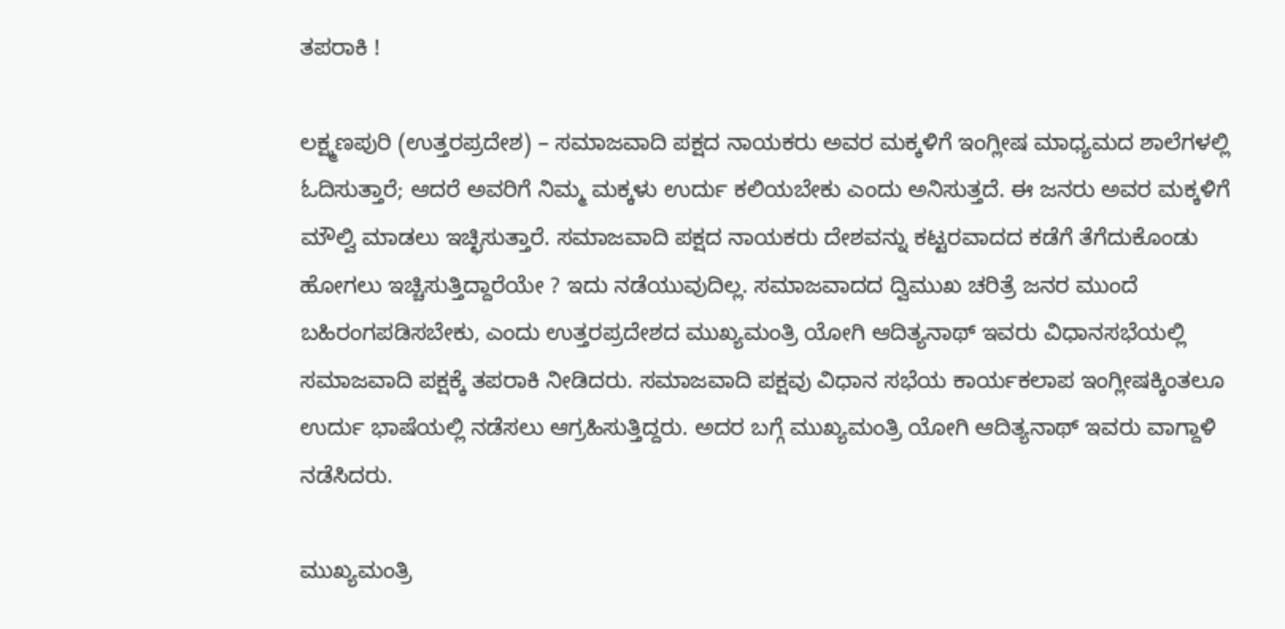ತಪರಾಕಿ !

ಲಕ್ಷ್ಮಣಪುರಿ (ಉತ್ತರಪ್ರದೇಶ) – ಸಮಾಜವಾದಿ ಪಕ್ಷದ ನಾಯಕರು ಅವರ ಮಕ್ಕಳಿಗೆ ಇಂಗ್ಲೀಷ ಮಾಧ್ಯಮದ ಶಾಲೆಗಳಲ್ಲಿ ಓದಿಸುತ್ತಾರೆ; ಆದರೆ ಅವರಿಗೆ ನಿಮ್ಮ ಮಕ್ಕಳು ಉರ್ದು ಕಲಿಯಬೇಕು ಎಂದು ಅನಿಸುತ್ತದೆ. ಈ ಜನರು ಅವರ ಮಕ್ಕಳಿಗೆ ಮೌಲ್ವಿ ಮಾಡಲು ಇಚ್ಛಿಸುತ್ತಾರೆ. ಸಮಾಜವಾದಿ ಪಕ್ಷದ ನಾಯಕರು ದೇಶವನ್ನು ಕಟ್ಟರವಾದದ ಕಡೆಗೆ ತೆಗೆದುಕೊಂಡು ಹೋಗಲು ಇಚ್ಚಿಸುತ್ತಿದ್ದಾರೆಯೇ ? ಇದು ನಡೆಯುವುದಿಲ್ಲ. ಸಮಾಜವಾದದ ದ್ವಿಮುಖ ಚರಿತ್ರೆ ಜನರ ಮುಂದೆ ಬಹಿರಂಗಪಡಿಸಬೇಕು, ಎಂದು ಉತ್ತರಪ್ರದೇಶದ ಮುಖ್ಯಮಂತ್ರಿ ಯೋಗಿ ಆದಿತ್ಯನಾಥ್ ಇವರು ವಿಧಾನಸಭೆಯಲ್ಲಿ ಸಮಾಜವಾದಿ ಪಕ್ಷಕ್ಕೆ ತಪರಾಕಿ ನೀಡಿದರು. ಸಮಾಜವಾದಿ ಪಕ್ಷವು ವಿಧಾನ ಸಭೆಯ ಕಾರ್ಯಕಲಾಪ ಇಂಗ್ಲೀಷಕ್ಕಿಂತಲೂ ಉರ್ದು ಭಾಷೆಯಲ್ಲಿ ನಡೆಸಲು ಆಗ್ರಹಿಸುತ್ತಿದ್ದರು. ಅದರ ಬಗ್ಗೆ ಮುಖ್ಯಮಂತ್ರಿ ಯೋಗಿ ಆದಿತ್ಯನಾಥ್ ಇವರು ವಾಗ್ದಾಳಿ ನಡೆಸಿದರು.

ಮುಖ್ಯಮಂತ್ರಿ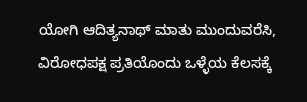ಯೋಗಿ ಆದಿತ್ಯನಾಥ್ ಮಾತು ಮುಂದುವರೆಸಿ, ವಿರೋಧಪಕ್ಷ ಪ್ರತಿಯೊಂದು ಒಳ್ಳೆಯ ಕೆಲಸಕ್ಕೆ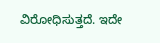ವಿರೋಧಿಸುತ್ತದೆ. ಇದೇ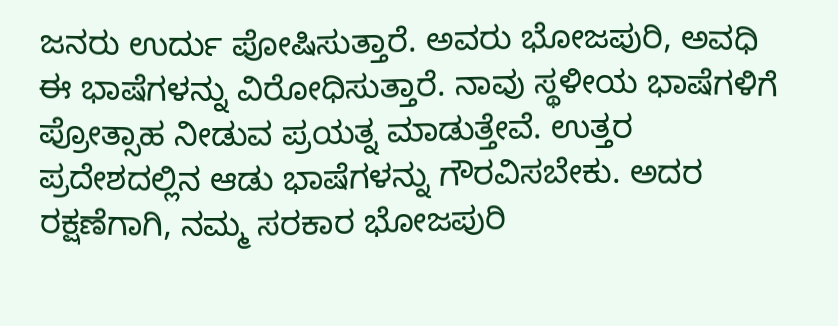ಜನರು ಉರ್ದು ಪೋಷಿಸುತ್ತಾರೆ. ಅವರು ಭೋಜಪುರಿ, ಅವಧಿ ಈ ಭಾಷೆಗಳನ್ನು ವಿರೋಧಿಸುತ್ತಾರೆ. ನಾವು ಸ್ಥಳೀಯ ಭಾಷೆಗಳಿಗೆ ಪ್ರೋತ್ಸಾಹ ನೀಡುವ ಪ್ರಯತ್ನ ಮಾಡುತ್ತೇವೆ. ಉತ್ತರ ಪ್ರದೇಶದಲ್ಲಿನ ಆಡು ಭಾಷೆಗಳನ್ನು ಗೌರವಿಸಬೇಕು. ಅದರ ರಕ್ಷಣೆಗಾಗಿ, ನಮ್ಮ ಸರಕಾರ ಭೋಜಪುರಿ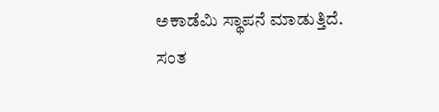ಅಕಾಡೆಮಿ ಸ್ಥಾಪನೆ ಮಾಡುತ್ತಿದೆ. ಸಂತ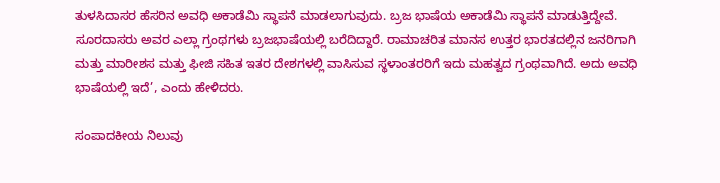ತುಳಸಿದಾಸರ ಹೆಸರಿನ ಅವಧಿ ಅಕಾಡೆಮಿ ಸ್ಥಾಪನೆ ಮಾಡಲಾಗುವುದು. ಬ್ರಜ ಭಾಷೆಯ ಅಕಾಡೆಮಿ ಸ್ಥಾಪನೆ ಮಾಡುತ್ತಿದ್ದೇವೆ. ಸೂರದಾಸರು ಅವರ ಎಲ್ಲಾ ಗ್ರಂಥಗಳು ಬ್ರಜಭಾಷೆಯಲ್ಲಿ ಬರೆದಿದ್ದಾರೆ. ರಾಮಾಚರಿತ ಮಾನಸ ಉತ್ತರ ಭಾರತದಲ್ಲಿನ ಜನರಿಗಾಗಿ ಮತ್ತು ಮಾರೀಶಸ ಮತ್ತು ಫೀಜಿ ಸಹಿತ ಇತರ ದೇಶಗಳಲ್ಲಿ ವಾಸಿಸುವ ಸ್ಥಳಾಂತರರಿಗೆ ಇದು ಮಹತ್ವದ ಗ್ರಂಥವಾಗಿದೆ. ಅದು ಅವಧಿ ಭಾಷೆಯಲ್ಲಿ ಇದೆ’, ಎಂದು ಹೇಳಿದರು.

ಸಂಪಾದಕೀಯ ನಿಲುವು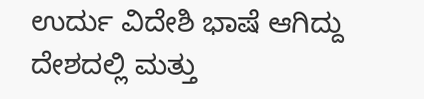ಉರ್ದು ವಿದೇಶಿ ಭಾಷೆ ಆಗಿದ್ದು ದೇಶದಲ್ಲಿ ಮತ್ತು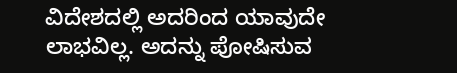ವಿದೇಶದಲ್ಲಿ ಅದರಿಂದ ಯಾವುದೇ ಲಾಭವಿಲ್ಲ. ಅದನ್ನು ಪೋಷಿಸುವ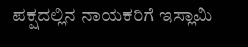ಪಕ್ಷದಲ್ಲಿನ ನಾಯಕರಿಗೆ ಇಸ್ಲಾಮಿ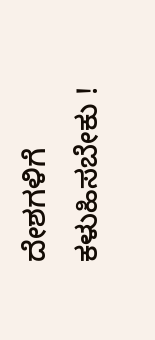ದೇಶಗಳಿಗೆ ಕಳುಹಿಸಬೇಕು !